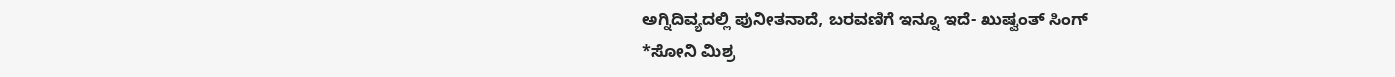ಅಗ್ನಿದಿವ್ಯದಲ್ಲಿ ಪುನೀತನಾದೆ, ಬರವಣಿಗೆ ಇನ್ನೂ ಇದೆ- ಖುಷ್ವಂತ್ ಸಿಂಗ್
*ಸೋನಿ ಮಿಶ್ರ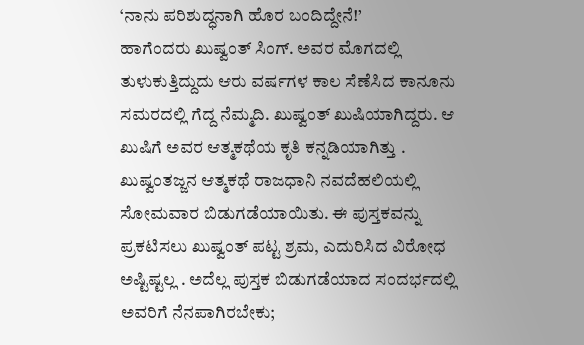‘ನಾನು ಪರಿಶುದ್ಧನಾಗಿ ಹೊರ ಬಂದಿದ್ದೇನೆ!’
ಹಾಗೆಂದರು ಖುಷ್ವಂತ್ ಸಿಂಗ್. ಅವರ ಮೊಗದಲ್ಲಿ ತುಳುಕುತ್ತಿದ್ದುದು ಆರು ವರ್ಷಗಳ ಕಾಲ ಸೆಣೆಸಿದ ಕಾನೂನು ಸಮರದಲ್ಲಿ ಗೆದ್ದ ನೆಮ್ಮದಿ. ಖುಷ್ವಂತ್ ಖುಷಿಯಾಗಿದ್ದರು. ಆ ಖುಷಿಗೆ ಅವರ ಆತ್ಮಕಥೆಯ ಕೃತಿ ಕನ್ನಡಿಯಾಗಿತ್ತು .
ಖುಷ್ವಂತಜ್ಜನ ಆತ್ಮಕಥೆ ರಾಜಧಾನಿ ನವದೆಹಲಿಯಲ್ಲಿ ಸೋಮವಾರ ಬಿಡುಗಡೆಯಾಯಿತು. ಈ ಪುಸ್ತಕವನ್ನು ಪ್ರಕಟಿಸಲು ಖುಷ್ವಂತ್ ಪಟ್ಟ ಶ್ರಮ, ಎದುರಿಸಿದ ವಿರೋಧ ಅಷ್ಟಿಷ್ಟಲ್ಲ . ಅದೆಲ್ಲ ಪುಸ್ತಕ ಬಿಡುಗಡೆಯಾದ ಸಂದರ್ಭದಲ್ಲಿ ಅವರಿಗೆ ನೆನಪಾಗಿರಬೇಕು;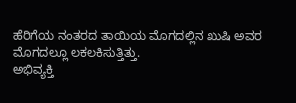ಹೆರಿಗೆಯ ನಂತರದ ತಾಯಿಯ ಮೊಗದಲ್ಲಿನ ಖುಷಿ ಅವರ ಮೊಗದಲ್ಲೂ ಲಕಲಕಿಸುತ್ತಿತ್ತು.
ಅಭಿವ್ಯಕ್ತಿ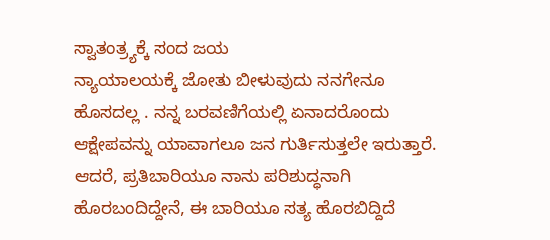ಸ್ವಾತಂತ್ರ್ಯಕ್ಕೆ ಸಂದ ಜಯ
ನ್ಯಾಯಾಲಯಕ್ಕೆ ಜೋತು ಬೀಳುವುದು ನನಗೇನೂ ಹೊಸದಲ್ಲ . ನನ್ನ ಬರವಣಿಗೆಯಲ್ಲಿ ಏನಾದರೊಂದು ಆಕ್ಷೇಪವನ್ನು ಯಾವಾಗಲೂ ಜನ ಗುರ್ತಿಸುತ್ತಲೇ ಇರುತ್ತಾರೆ. ಆದರೆ, ಪ್ರತಿಬಾರಿಯೂ ನಾನು ಪರಿಶುದ್ಧನಾಗಿ ಹೊರಬಂದಿದ್ದೇನೆ, ಈ ಬಾರಿಯೂ ಸತ್ಯ ಹೊರಬಿದ್ದಿದೆ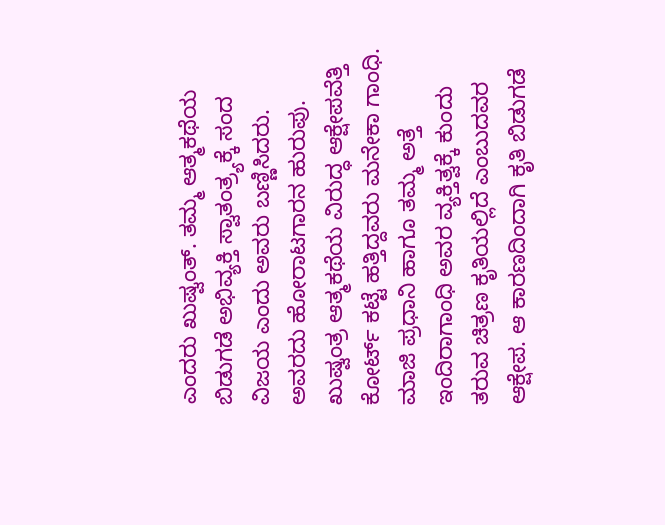ಎಂದರು ಖುಷ್ವಂತ್. ತಮ್ಮ ಆತ್ಮಕಥೆಯ ಬಿಡುಗಡೆ ಅಭಿವ್ಯಕ್ತಿ ಸ್ವಾತಂತ್ರ್ಯಕ್ಕೆ ಸಂದ ವಿಜಯ ಎಂದು ಅವರು ಬಣ್ಣಿಸಿದರು. ಅವರದು ಹೋರಾಟಗಾರನ ಹುರುಪು.
ಖುಷ್ವಂತ್ರ ಆತ್ಮಕಥೆಯ ವಿರುದ್ಧ ಆಕ್ಷೇಪವೆತ್ತಿ ಕೋರ್ಟ್ ಕಟ್ಟೆ ಹತ್ತಿದ್ದವರು ಮನೇಕಾ ಗಾಂಧಿ. ಮಾಜಿ ಪ್ರಧಾನಿ ಹಾಗೂ ತಮ್ಮ ಅತ್ತೆ ಇಂದಿರಾಗಾಂಧಿ ಅವರ ವ್ಯಕ್ತಿತ್ವಕ್ಕೆ ಕುಂದು ತರುವ ಚಿತ್ರಣ ಕೃತಿಯಲ್ಲಿದೆ ಎಂಬುದವರ ಆಕ್ಷೇಪ. ಆ ಕಾರಣದಿಂದಾಗಿ ಕೃತಿ ಬಿಡುಗಡೆ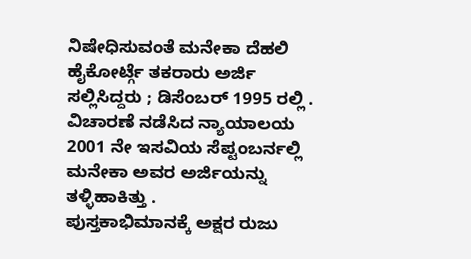ನಿಷೇಧಿಸುವಂತೆ ಮನೇಕಾ ದೆಹಲಿ ಹೈಕೋರ್ಟ್ಗೆ ತಕರಾರು ಅರ್ಜಿ ಸಲ್ಲಿಸಿದ್ದರು ; ಡಿಸೆಂಬರ್ 1995 ರಲ್ಲಿ . ವಿಚಾರಣೆ ನಡೆಸಿದ ನ್ಯಾಯಾಲಯ 2001 ನೇ ಇಸವಿಯ ಸೆಪ್ಟಂಬರ್ನಲ್ಲಿ ಮನೇಕಾ ಅವರ ಅರ್ಜಿಯನ್ನು ತಳ್ಳಿಹಾಕಿತ್ತು .
ಪುಸ್ತಕಾಭಿಮಾನಕ್ಕೆ ಅಕ್ಷರ ರುಜು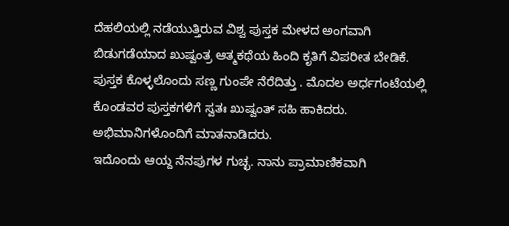ದೆಹಲಿಯಲ್ಲಿ ನಡೆಯುತ್ತಿರುವ ವಿಶ್ವ ಪುಸ್ತಕ ಮೇಳದ ಅಂಗವಾಗಿ ಬಿಡುಗಡೆಯಾದ ಖುಷ್ವಂತ್ರ ಆತ್ಮಕಥೆಯ ಹಿಂದಿ ಕೃತಿಗೆ ವಿಪರೀತ ಬೇಡಿಕೆ. ಪುಸ್ತಕ ಕೊಳ್ಳಲೊಂದು ಸಣ್ಣ ಗುಂಪೇ ನೆರೆದಿತ್ತು . ಮೊದಲ ಅರ್ಧಗಂಟೆಯಲ್ಲಿ ಕೊಂಡವರ ಪುಸ್ತಕಗಳಿಗೆ ಸ್ವತಃ ಖುಷ್ವಂತ್ ಸಹಿ ಹಾಕಿದರು. ಅಭಿಮಾನಿಗಳೊಂದಿಗೆ ಮಾತನಾಡಿದರು.
ಇದೊಂದು ಆಯ್ದ ನೆನಪುಗಳ ಗುಚ್ಛ. ನಾನು ಪ್ರಾಮಾಣಿಕವಾಗಿ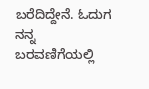ಬರೆದಿದ್ದೇನೆ. ಓದುಗ ನನ್ನ ಬರವಣಿಗೆಯಲ್ಲಿ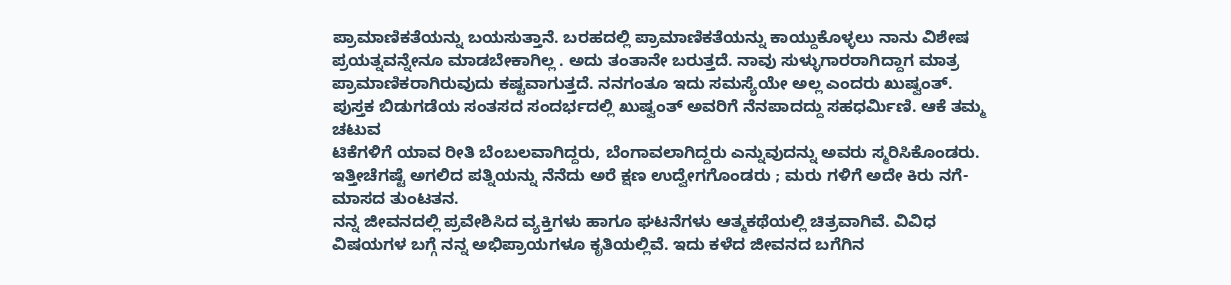ಪ್ರಾಮಾಣಿಕತೆಯನ್ನು ಬಯಸುತ್ತಾನೆ. ಬರಹದಲ್ಲಿ ಪ್ರಾಮಾಣಿಕತೆಯನ್ನು ಕಾಯ್ದುಕೊಳ್ಳಲು ನಾನು ವಿಶೇಷ ಪ್ರಯತ್ನವನ್ನೇನೂ ಮಾಡಬೇಕಾಗಿಲ್ಲ . ಅದು ತಂತಾನೇ ಬರುತ್ತದೆ. ನಾವು ಸುಳ್ಳುಗಾರರಾಗಿದ್ದಾಗ ಮಾತ್ರ ಪ್ರಾಮಾಣಿಕರಾಗಿರುವುದು ಕಷ್ಟವಾಗುತ್ತದೆ. ನನಗಂತೂ ಇದು ಸಮಸ್ಯೆಯೇ ಅಲ್ಲ ಎಂದರು ಖುಷ್ವಂತ್.
ಪುಸ್ತಕ ಬಿಡುಗಡೆಯ ಸಂತಸದ ಸಂದರ್ಭದಲ್ಲಿ ಖುಷ್ವಂತ್ ಅವರಿಗೆ ನೆನಪಾದದ್ದು ಸಹಧರ್ಮಿಣಿ. ಆಕೆ ತಮ್ಮ ಚಟುವ
ಟಿಕೆಗಳಿಗೆ ಯಾವ ರೀತಿ ಬೆಂಬಲವಾಗಿದ್ದರು, ಬೆಂಗಾವಲಾಗಿದ್ದರು ಎನ್ನುವುದನ್ನು ಅವರು ಸ್ಮರಿಸಿಕೊಂಡರು. ಇತ್ತೀಚೆಗಷ್ಟೆ ಅಗಲಿದ ಪತ್ನಿಯನ್ನು ನೆನೆದು ಅರೆ ಕ್ಷಣ ಉದ್ವೇಗಗೊಂಡರು ; ಮರು ಗಳಿಗೆ ಅದೇ ಕಿರು ನಗೆ- ಮಾಸದ ತುಂಟತನ.
ನನ್ನ ಜೀವನದಲ್ಲಿ ಪ್ರವೇಶಿಸಿದ ವ್ಯಕ್ತಿಗಳು ಹಾಗೂ ಘಟನೆಗಳು ಆತ್ಮಕಥೆಯಲ್ಲಿ ಚಿತ್ರವಾಗಿವೆ. ವಿವಿಧ ವಿಷಯಗಳ ಬಗ್ಗೆ ನನ್ನ ಅಭಿಪ್ರಾಯಗಳೂ ಕೃತಿಯಲ್ಲಿವೆ. ಇದು ಕಳೆದ ಜೀವನದ ಬಗೆಗಿನ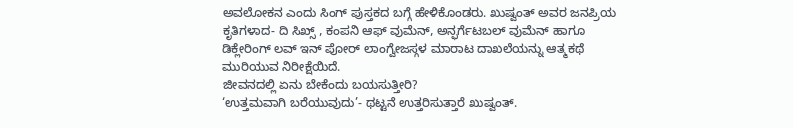ಅವಲೋಕನ ಎಂದು ಸಿಂಗ್ ಪುಸ್ತಕದ ಬಗ್ಗೆ ಹೇಳಿಕೊಂಡರು. ಖುಷ್ವಂತ್ ಅವರ ಜನಪ್ರಿಯ ಕೃತಿಗಳಾದ- ದಿ ಸಿಖ್ಸ್ , ಕಂಪನಿ ಆಫ್ ವುಮೆನ್, ಅನ್ಫರ್ಗೆಟಬಲ್ ವುಮೆನ್ ಹಾಗೂ ಡಿಕ್ಲೇರಿಂಗ್ ಲವ್ ಇನ್ ಪೋರ್ ಲಾಂಗ್ವೇಜಸ್ಗಳ ಮಾರಾಟ ದಾಖಲೆಯನ್ನು ಆತ್ಮಕಥೆ ಮುರಿಯುವ ನಿರೀಕ್ಷೆಯಿದೆ.
ಜೀವನದಲ್ಲಿ ಏನು ಬೇಕೆಂದು ಬಯಸುತ್ತೀರಿ?
‘ಉತ್ತಮವಾಗಿ ಬರೆಯುವುದು’- ಥಟ್ಟನೆ ಉತ್ತರಿಸುತ್ತಾರೆ ಖುಷ್ವಂತ್.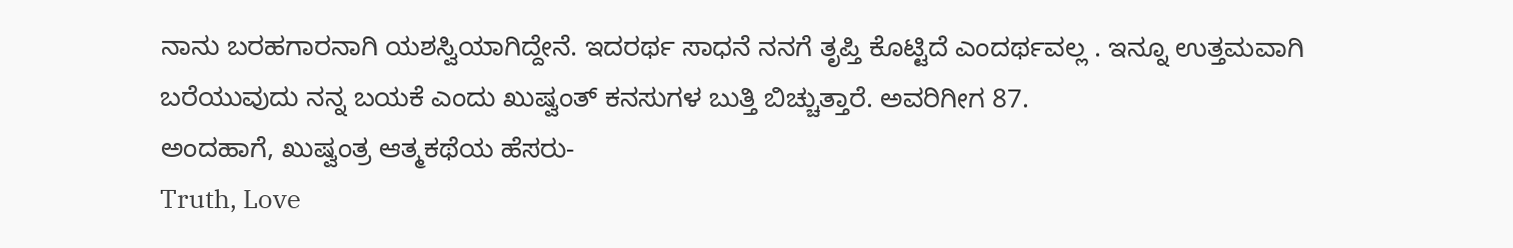ನಾನು ಬರಹಗಾರನಾಗಿ ಯಶಸ್ವಿಯಾಗಿದ್ದೇನೆ. ಇದರರ್ಥ ಸಾಧನೆ ನನಗೆ ತೃಪ್ತಿ ಕೊಟ್ಟಿದೆ ಎಂದರ್ಥವಲ್ಲ . ಇನ್ನೂ ಉತ್ತಮವಾಗಿ ಬರೆಯುವುದು ನನ್ನ ಬಯಕೆ ಎಂದು ಖುಷ್ವಂತ್ ಕನಸುಗಳ ಬುತ್ತಿ ಬಿಚ್ಚುತ್ತಾರೆ. ಅವರಿಗೀಗ 87.
ಅಂದಹಾಗೆ, ಖುಷ್ವಂತ್ರ ಆತ್ಮಕಥೆಯ ಹೆಸರು-
Truth, Love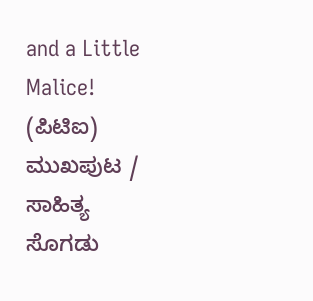and a Little Malice!
(ಪಿಟಿಐ)
ಮುಖಪುಟ / ಸಾಹಿತ್ಯ ಸೊಗಡು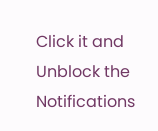Click it and Unblock the Notifications